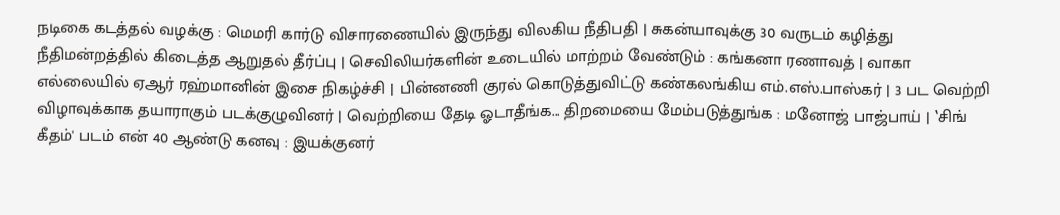நடிகை கடத்தல் வழக்கு : மெமரி கார்டு விசாரணையில் இருந்து விலகிய நீதிபதி | சுகன்யாவுக்கு 30 வருடம் கழித்து நீதிமன்றத்தில் கிடைத்த ஆறுதல் தீர்ப்பு | செவிலியர்களின் உடையில் மாற்றம் வேண்டும் : கங்கனா ரணாவத் | வாகா எல்லையில் ஏஆர் ரஹ்மானின் இசை நிகழ்ச்சி | பின்னணி குரல் கொடுத்துவிட்டு கண்கலங்கிய எம்.எஸ்.பாஸ்கர் | 3 பட வெற்றி விழாவுக்காக தயாராகும் படக்குழுவினர் | வெற்றியை தேடி ஓடாதீங்க... திறமையை மேம்படுத்துங்க : மனோஜ் பாஜ்பாய் | ‛சிங் கீதம்' படம் என் 40 ஆண்டு கனவு : இயக்குனர்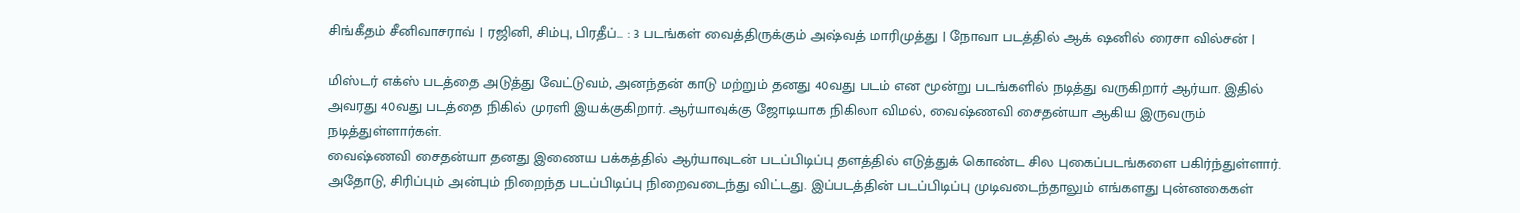சிங்கீதம் சீனிவாசராவ் | ரஜினி, சிம்பு, பிரதீப்... : 3 படங்கள் வைத்திருக்கும் அஷ்வத் மாரிமுத்து | நோவா படத்தில் ஆக் ஷனில் ரைசா வில்சன் |

மிஸ்டர் எக்ஸ் படத்தை அடுத்து வேட்டுவம், அனந்தன் காடு மற்றும் தனது 40வது படம் என மூன்று படங்களில் நடித்து வருகிறார் ஆர்யா. இதில் அவரது 40வது படத்தை நிகில் முரளி இயக்குகிறார். ஆர்யாவுக்கு ஜோடியாக நிகிலா விமல், வைஷ்ணவி சைதன்யா ஆகிய இருவரும் நடித்துள்ளார்கள்.
வைஷ்ணவி சைதன்யா தனது இணைய பக்கத்தில் ஆர்யாவுடன் படப்பிடிப்பு தளத்தில் எடுத்துக் கொண்ட சில புகைப்படங்களை பகிர்ந்துள்ளார். அதோடு, சிரிப்பும் அன்பும் நிறைந்த படப்பிடிப்பு நிறைவடைந்து விட்டது. இப்படத்தின் படப்பிடிப்பு முடிவடைந்தாலும் எங்களது புன்னகைகள்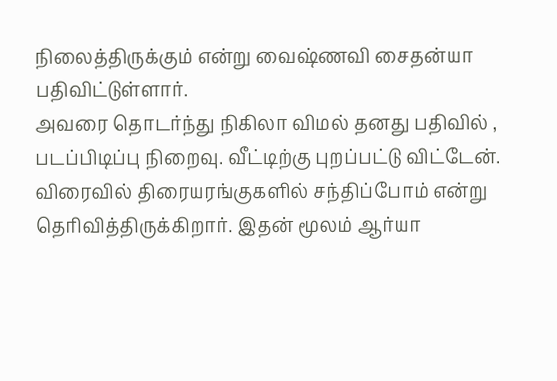நிலைத்திருக்கும் என்று வைஷ்ணவி சைதன்யா பதிவிட்டுள்ளார்.
அவரை தொடர்ந்து நிகிலா விமல் தனது பதிவில் , படப்பிடிப்பு நிறைவு. வீட்டிற்கு புறப்பட்டு விட்டேன். விரைவில் திரையரங்குகளில் சந்திப்போம் என்று தெரிவித்திருக்கிறார். இதன் மூலம் ஆர்யா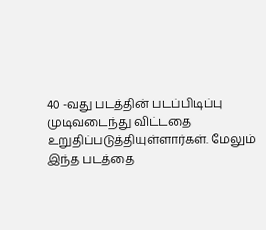40 -வது படத்தின் படப்பிடிப்பு முடிவடைந்து விட்டதை உறுதிப்படுத்தியுள்ளார்கள். மேலும் இந்த படத்தை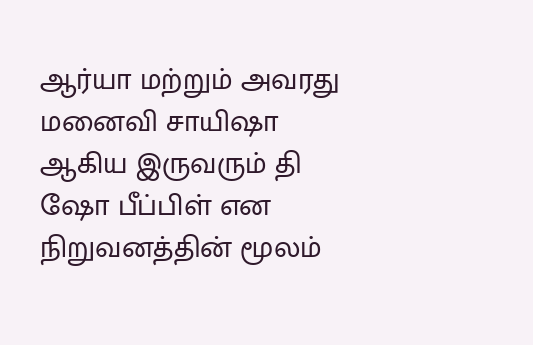ஆர்யா மற்றும் அவரது மனைவி சாயிஷா ஆகிய இருவரும் தி ஷோ பீப்பிள் என நிறுவனத்தின் மூலம்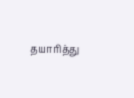தயாரித்து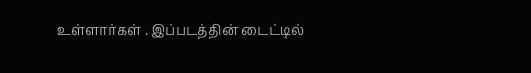உள்ளார்கள் . இப்படத்தின் டைட்டில்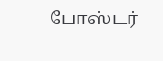போஸ்டர்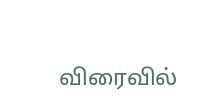விரைவில்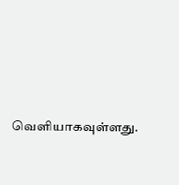வெளியாகவுள்ளது.